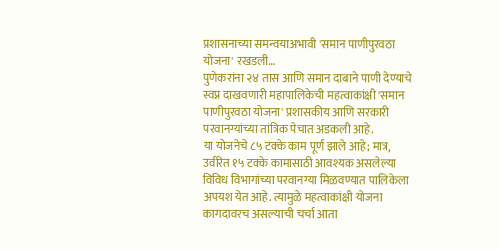प्रशासनाच्या समन्वयाअभावी 'समान पाणीपुरवठा योजना' रखडली…
पुणेकरांना २४ तास आणि समान दाबाने पाणी देण्याचे स्वप्न दाखवणारी महापालिकेची महत्वाकांक्षी 'समान पाणीपुरवठा योजना' प्रशासकीय आणि सरकारी परवानग्यांच्या तांत्रिक पेचात अडकली आहे.
या योजनेचे ८५ टक्के काम पूर्ण झाले आहे; मात्र, उर्वरित १५ टक्के कामासाठी आवश्यक असलेल्या विविध विभागांच्या परवानग्या मिळवण्यात पालिकेला अपयश येत आहे. त्यामुळे महत्वाकांक्षी योजना कागदावरच असल्याची चर्चा आता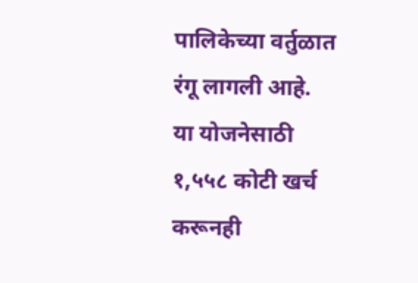पालिकेच्या वर्तुळात रंगू लागली आहे.
या योजनेसाठी १,५५८ कोटी खर्च करूनही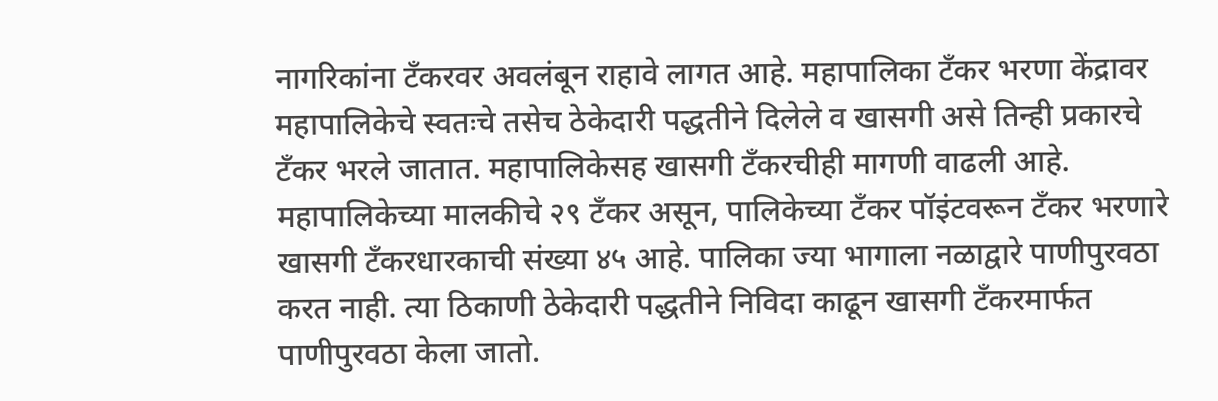नागरिकांना टँकरवर अवलंबून राहावे लागत आहे. महापालिका टँकर भरणा केंद्रावर महापालिकेचे स्वतःचे तसेच ठेकेदारी पद्धतीने दिलेले व खासगी असे तिन्ही प्रकारचे टँकर भरले जातात. महापालिकेसह खासगी टँकरचीही मागणी वाढली आहे. महापालिकेच्या मालकीचे २९ टँकर असून, पालिकेच्या टँकर पॉइंटवरून टँकर भरणारे खासगी टँकरधारकाची संख्या ४५ आहे. पालिका ज्या भागाला नळाद्वारे पाणीपुरवठा करत नाही. त्या ठिकाणी ठेकेदारी पद्धतीने निविदा काढून खासगी टँकरमार्फत पाणीपुरवठा केला जातो.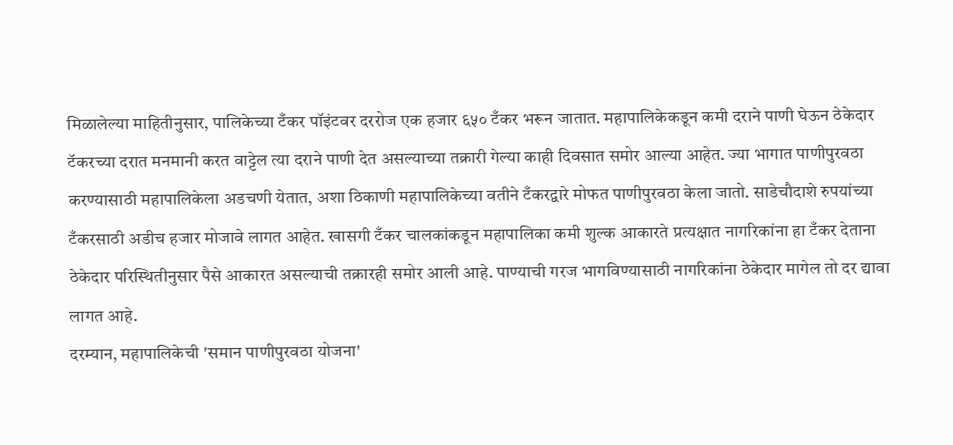मिळालेल्या माहितीनुसार, पालिकेच्या टँकर पॉइंटवर दररोज एक हजार ६५० टँकर भरून जातात. महापालिकेकडून कमी दराने पाणी घेऊन ठेकेदार टॅकरच्या दरात मनमानी करत वाट्टेल त्या दराने पाणी देत असल्याच्या तक्रारी गेल्या काही दिवसात समोर आल्या आहेत. ज्या भागात पाणीपुरवठा करण्यासाठी महापालिकेला अडचणी येतात, अशा ठिकाणी महापालिकेच्या वतीने टँकरद्वारे मोफत पाणीपुरवठा केला जातो. साडेचौदाशे रुपयांच्या टँकरसाठी अडीच हजार मोजावे लागत आहेत. खासगी टँकर चालकांकडून महापालिका कमी शुल्क आकारते प्रत्यक्षात नागरिकांना हा टँकर देताना ठेकेदार परिस्थितीनुसार पैसे आकारत असल्याची तक्रारही समोर आली आहे. पाण्याची गरज भागविण्यासाठी नागरिकांना ठेकेदार मागेल तो दर द्यावा लागत आहे.
दरम्यान, महापालिकेची 'समान पाणीपुरवठा योजना'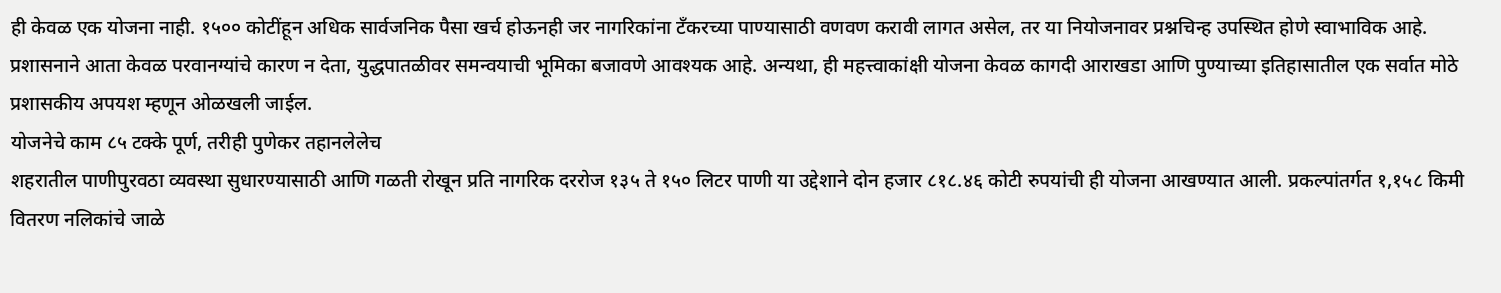ही केवळ एक योजना नाही. १५०० कोटींहून अधिक सार्वजनिक पैसा खर्च होऊनही जर नागरिकांना टँकरच्या पाण्यासाठी वणवण करावी लागत असेल, तर या नियोजनावर प्रश्नचिन्ह उपस्थित होणे स्वाभाविक आहे. प्रशासनाने आता केवळ परवानग्यांचे कारण न देता, युद्धपातळीवर समन्वयाची भूमिका बजावणे आवश्यक आहे. अन्यथा, ही महत्त्वाकांक्षी योजना केवळ कागदी आराखडा आणि पुण्याच्या इतिहासातील एक सर्वात मोठे प्रशासकीय अपयश म्हणून ओळखली जाईल.
योजनेचे काम ८५ टक्के पूर्ण, तरीही पुणेकर तहानलेलेच
शहरातील पाणीपुरवठा व्यवस्था सुधारण्यासाठी आणि गळती रोखून प्रति नागरिक दररोज १३५ ते १५० लिटर पाणी या उद्देशाने दोन हजार ८१८.४६ कोटी रुपयांची ही योजना आखण्यात आली. प्रकल्पांतर्गत १,१५८ किमी वितरण नलिकांचे जाळे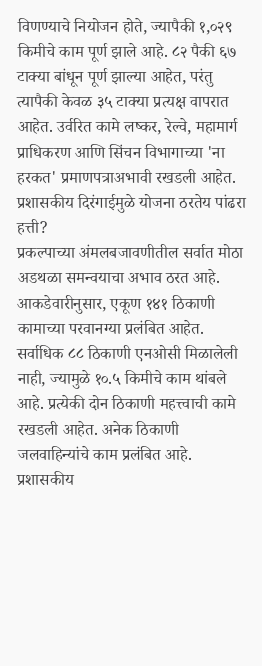विणण्याचे नियोजन होते, ज्यापैकी १,०२९ किमीचे काम पूर्ण झाले आहे. ८२ पैकी ६७ टाक्या बांधून पूर्ण झाल्या आहेत, परंतु त्यापैकी केवळ ३५ टाक्या प्रत्यक्ष वापरात आहेत. उर्वरित कामे लष्कर, रेल्वे, महामार्ग प्राधिकरण आणि सिंचन विभागाच्या 'ना हरकत' प्रमाणपत्राअभावी रखडली आहेत.
प्रशासकीय दिरंगाईमुळे योजना ठरतेय पांढरा हत्ती?
प्रकल्पाच्या अंमलबजावणीतील सर्वात मोठा अडथळा समन्वयाचा अभाव ठरत आहे. आकडेवारीनुसार, एकूण १४१ ठिकाणी कामाच्या परवानग्या प्रलंबित आहेत. सर्वाधिक ८८ ठिकाणी एनओसी मिळालेली नाही, ज्यामुळे १०.५ किमीचे काम थांबले आहे. प्रत्येकी दोन ठिकाणी महत्त्वाची कामे रखडली आहेत. अनेक ठिकाणी जलवाहिन्यांचे काम प्रलंबित आहे.
प्रशासकीय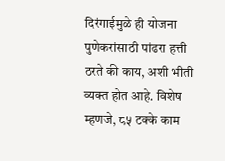दिरंगाईमुळे ही योजना पुणेकरांसाठी पांढरा हत्ती ठरते की काय, अशी भीती व्यक्त होत आहे. विशेष म्हणजे, ८५ टक्के काम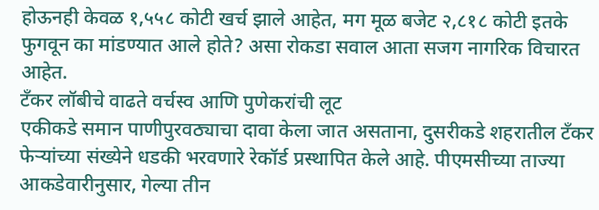होऊनही केवळ १,५५८ कोटी खर्च झाले आहेत, मग मूळ बजेट २,८१८ कोटी इतके फुगवून का मांडण्यात आले होते? असा रोकडा सवाल आता सजग नागरिक विचारत आहेत.
टँकर लॉबीचे वाढते वर्चस्व आणि पुणेकरांची लूट
एकीकडे समान पाणीपुरवठ्याचा दावा केला जात असताना, दुसरीकडे शहरातील टँकर फेऱ्यांच्या संख्येने धडकी भरवणारे रेकॉर्ड प्रस्थापित केले आहे. पीएमसीच्या ताज्या आकडेवारीनुसार, गेल्या तीन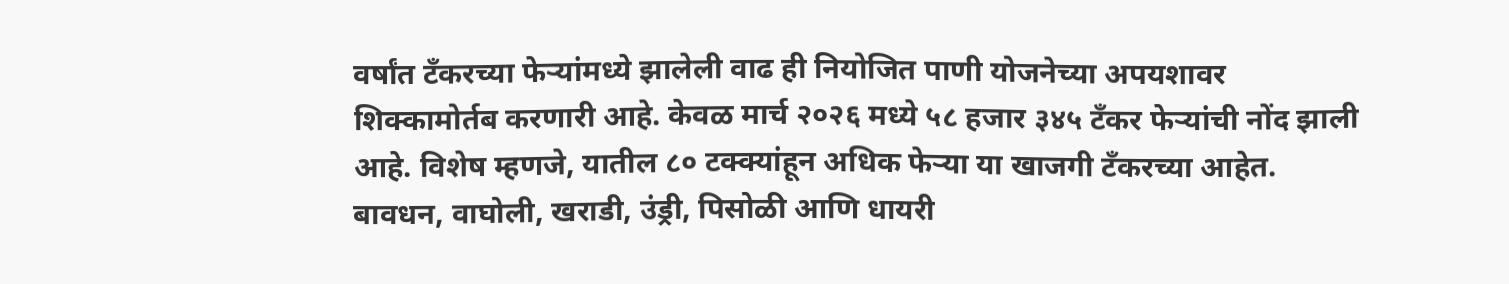वर्षांत टँकरच्या फेऱ्यांमध्ये झालेली वाढ ही नियोजित पाणी योजनेच्या अपयशावर शिक्कामोर्तब करणारी आहे. केवळ मार्च २०२६ मध्ये ५८ हजार ३४५ टँकर फेऱ्यांची नोंद झाली आहे. विशेष म्हणजे, यातील ८० टक्क्यांहून अधिक फेऱ्या या खाजगी टँकरच्या आहेत. बावधन, वाघोली, खराडी, उंड्री, पिसोळी आणि धायरी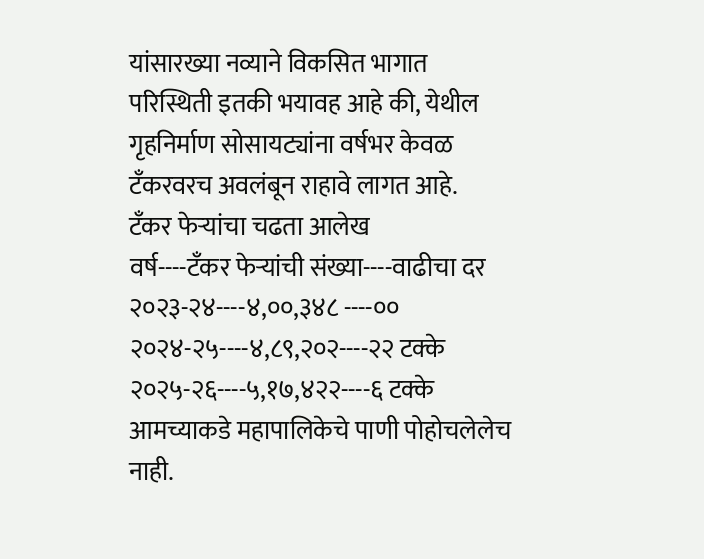यांसारख्या नव्याने विकसित भागात परिस्थिती इतकी भयावह आहे की, येथील गृहनिर्माण सोसायट्यांना वर्षभर केवळ टँकरवरच अवलंबून राहावे लागत आहे.
टँकर फेऱ्यांचा चढता आलेख
वर्ष----टँकर फेऱ्यांची संख्या----वाढीचा दर
२०२३-२४----४,००,३४८ ----००
२०२४-२५----४,८९,२०२----२२ टक्के
२०२५-२६----५,१७,४२२----६ टक्के
आमच्याकडे महापालिकेचे पाणी पोहोचलेलेच नाही.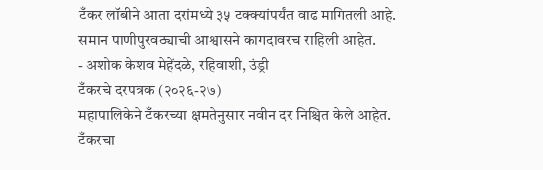टँकर लॉबीने आता दरांमध्ये ३५ टक्क्यांपर्यंत वाढ मागितली आहे. समान पाणीपुरवठ्याची आश्वासने कागदावरच राहिली आहेत.
- अशोक केशव मेहेंदळे, रहिवाशी, उंड्री
टँकरचे दरपत्रक (२०२६-२७)
महापालिकेने टँकरच्या क्षमतेनुसार नवीन दर निश्चित केले आहेत.
टँकरचा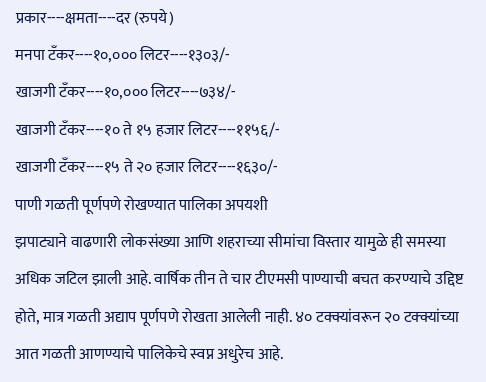प्रकार----क्षमता----दर (रुपये)
मनपा टँकर----१०,००० लिटर----१३०३/-
खाजगी टँकर----१०,००० लिटर----७३४/-
खाजगी टँकर----१० ते १५ हजार लिटर----११५६/-
खाजगी टँकर----१५ ते २० हजार लिटर----१६३०/-
पाणी गळती पूर्णपणे रोखण्यात पालिका अपयशी
झपाट्याने वाढणारी लोकसंख्या आणि शहराच्या सीमांचा विस्तार यामुळे ही समस्या अधिक जटिल झाली आहे. वार्षिक तीन ते चार टीएमसी पाण्याची बचत करण्याचे उद्दिष्ट होते, मात्र गळती अद्याप पूर्णपणे रोखता आलेली नाही. ४० टक्क्यांवरून २० टक्क्यांच्या आत गळती आणण्याचे पालिकेचे स्वप्न अधुरेच आहे.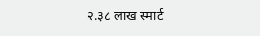२.३८ लाख स्मार्ट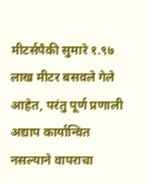मीटर्सपैकी सुमारे १.९७ लाख मीटर बसवले गेले आहेत, परंतु पूर्ण प्रणाली अद्याप कार्यान्वित नसल्याने वापराचा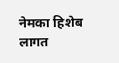नेमका हिशेब लागत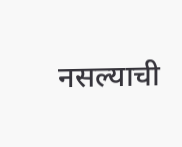नसल्याची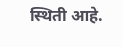स्थिती आहे.